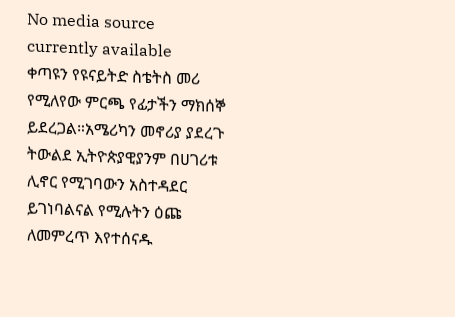No media source currently available
ቀጣዩን የዩናይትድ ስቴትስ መሪ የሚለየው ምርጫ የፊታችን ማክሰኞ ይደረጋል።አሜሪካን መኖሪያ ያደረጉ ትውልደ ኢትዮጵያዊያንም በሀገሪቱ ሊኖር የሚገባውን አስተዳደር ይገነባልናል የሚሉትን ዕጩ ለመምረጥ እየተሰናዱ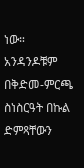ነው። አንዳንዶቹም በቅድመ-ምርጫ ስነስርዓት በኩል ድምጻቸውን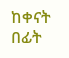ከቀናት በፊት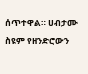ሰጥተዋል። ሀብታሙ ስዩም የዘንድሮውን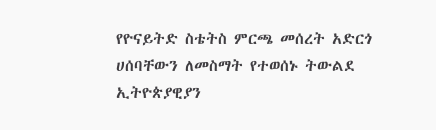የዮናይትድ ስቴትስ ምርጫ መሰረት አድርጎ ሀሰባቸውን ለመስማት የተወሰኑ ትውልደ ኢትዮጵያዊያን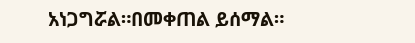አነጋግሯል።በመቀጠል ይሰማል።